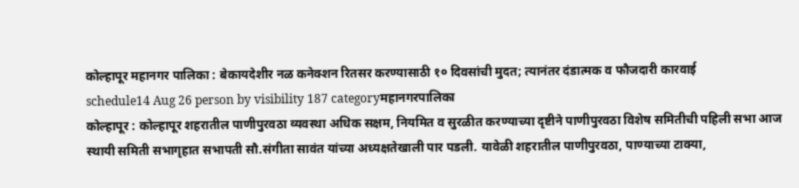कोल्हापूर महानगर पालिका : बेकायदेशीर नळ कनेक्शन रितसर करण्यासाठी १० दिवसांची मुदत; त्यानंतर दंडात्मक व फौजदारी कारवाई
schedule14 Aug 26 person by visibility 187 categoryमहानगरपालिका
कोल्हापूर : कोल्हापूर शहरातील पाणीपुरवठा व्यवस्था अधिक सक्षम, नियमित व सुरळीत करण्याच्या दृष्टीने पाणीपुरवठा विशेष समितीची पहिली सभा आज स्थायी समिती सभागृहात सभापती सौ.संगीता सावंत यांच्या अध्यक्षतेखाली पार पडली. यावेळी शहरातील पाणीपुरवठा, पाण्याच्या टाक्या,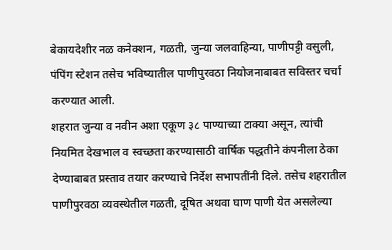बेकायदेशीर नळ कनेक्शन, गळती, जुन्या जलवाहिन्या, पाणीपट्टी वसुली, पंपिंग स्टेशन तसेच भविष्यातील पाणीपुरवठा नियोजनाबाबत सविस्तर चर्चा करण्यात आली.
शहरात जुन्या व नवीन अशा एकूण ३८ पाण्याच्या टाक्या असून, त्यांची नियमित देखभाल व स्वच्छता करण्यासाठी वार्षिक पद्धतीने कंपनीला ठेका देण्याबाबत प्रस्ताव तयार करण्याचे निर्देश सभापतींनी दिले. तसेच शहरातील पाणीपुरवठा व्यवस्थेतील गळती, दूषित अथवा घाण पाणी येत असलेल्या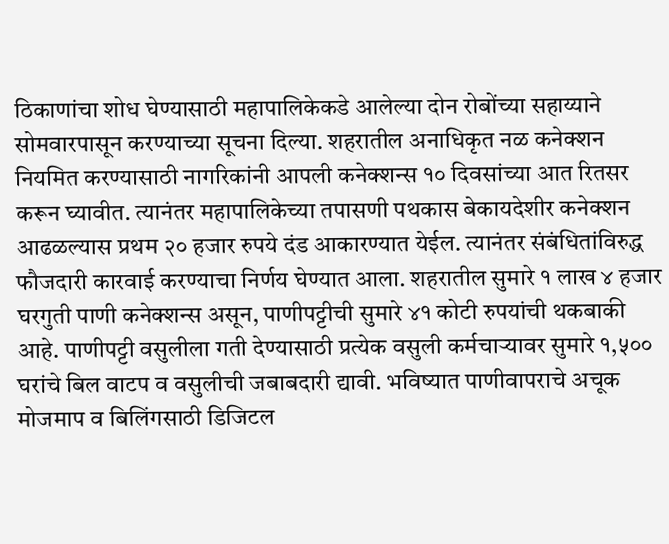ठिकाणांचा शोध घेण्यासाठी महापालिकेकडे आलेल्या दोन रोबोंच्या सहाय्याने सोमवारपासून करण्याच्या सूचना दिल्या. शहरातील अनाधिकृत नळ कनेक्शन नियमित करण्यासाठी नागरिकांनी आपली कनेक्शन्स १० दिवसांच्या आत रितसर करून घ्यावीत. त्यानंतर महापालिकेच्या तपासणी पथकास बेकायदेशीर कनेक्शन आढळल्यास प्रथम २० हजार रुपये दंड आकारण्यात येईल. त्यानंतर संबंधितांविरुद्ध फौजदारी कारवाई करण्याचा निर्णय घेण्यात आला. शहरातील सुमारे १ लाख ४ हजार घरगुती पाणी कनेक्शन्स असून, पाणीपट्टीची सुमारे ४१ कोटी रुपयांची थकबाकी आहे. पाणीपट्टी वसुलीला गती देण्यासाठी प्रत्येक वसुली कर्मचाऱ्यावर सुमारे १,५०० घरांचे बिल वाटप व वसुलीची जबाबदारी द्यावी. भविष्यात पाणीवापराचे अचूक मोजमाप व बिलिंगसाठी डिजिटल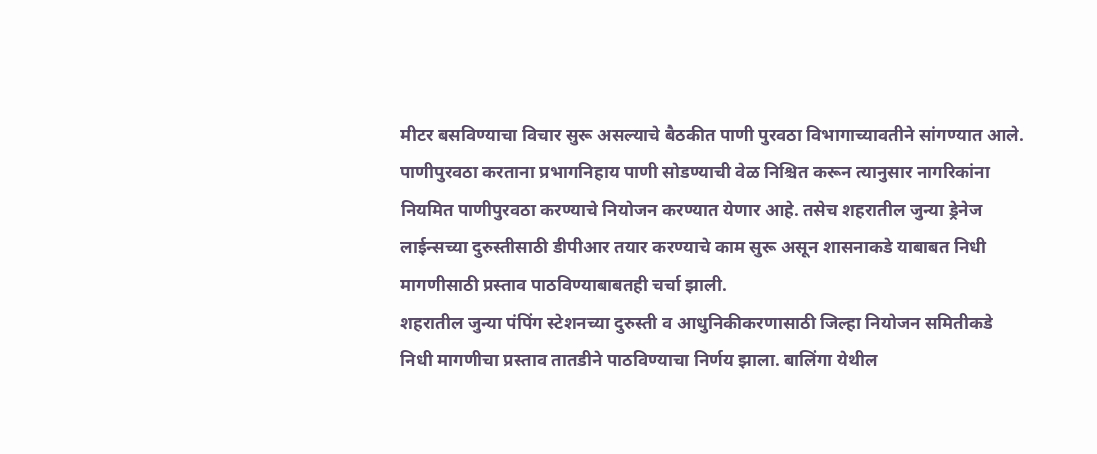मीटर बसविण्याचा विचार सुरू असल्याचे बैठकीत पाणी पुरवठा विभागाच्यावतीने सांगण्यात आले.
पाणीपुरवठा करताना प्रभागनिहाय पाणी सोडण्याची वेळ निश्चित करून त्यानुसार नागरिकांना नियमित पाणीपुरवठा करण्याचे नियोजन करण्यात येणार आहे. तसेच शहरातील जुन्या ड्रेनेज लाईन्सच्या दुरुस्तीसाठी डीपीआर तयार करण्याचे काम सुरू असून शासनाकडे याबाबत निधी मागणीसाठी प्रस्ताव पाठविण्याबाबतही चर्चा झाली.
शहरातील जुन्या पंपिंग स्टेशनच्या दुरुस्ती व आधुनिकीकरणासाठी जिल्हा नियोजन समितीकडे निधी मागणीचा प्रस्ताव तातडीने पाठविण्याचा निर्णय झाला. बालिंगा येथील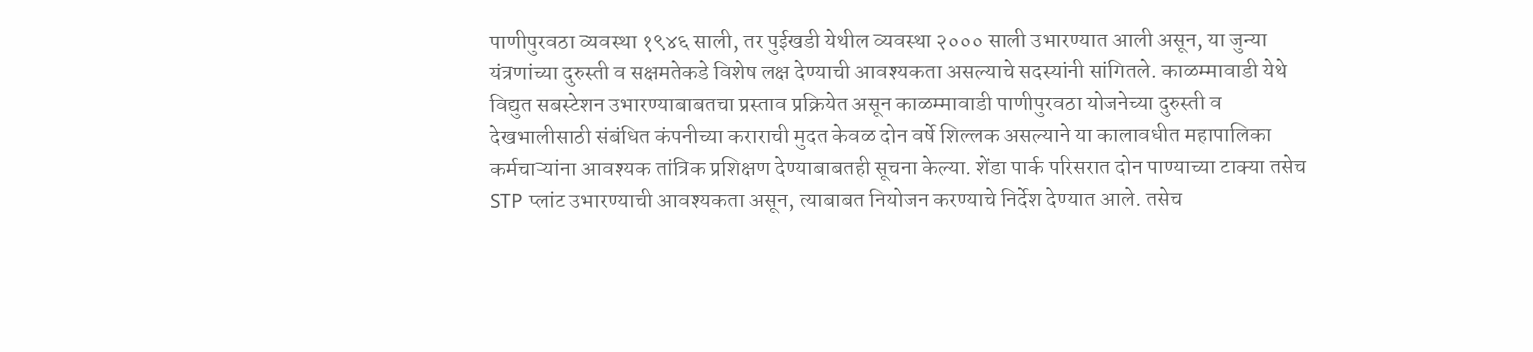पाणीपुरवठा व्यवस्था १९४६ साली, तर पुईखडी येथील व्यवस्था २००० साली उभारण्यात आली असून, या जुन्या यंत्रणांच्या दुरुस्ती व सक्षमतेकडे विशेष लक्ष देण्याची आवश्यकता असल्याचे सदस्यांनी सांगितले. काळम्मावाडी येथे विद्युत सबस्टेशन उभारण्याबाबतचा प्रस्ताव प्रक्रियेत असून काळम्मावाडी पाणीपुरवठा योजनेच्या दुरुस्ती व देखभालीसाठी संबंधित कंपनीच्या कराराची मुदत केवळ दोन वर्षे शिल्लक असल्याने या कालावधीत महापालिका कर्मचाऱ्यांना आवश्यक तांत्रिक प्रशिक्षण देण्याबाबतही सूचना केल्या. शेंडा पार्क परिसरात दोन पाण्याच्या टाक्या तसेच STP प्लांट उभारण्याची आवश्यकता असून, त्याबाबत नियोजन करण्याचे निर्देश देण्यात आले. तसेच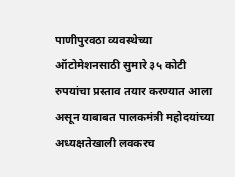पाणीपुरवठा व्यवस्थेच्या ऑटोमेशनसाठी सुमारे ३५ कोटी रुपयांचा प्रस्ताव तयार करण्यात आला असून याबाबत पालकमंत्री महोदयांच्या अध्यक्षतेखाली लवकरच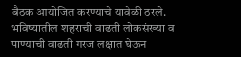बैठक आयोजित करण्याचे यावेळी ठरले. भविष्यातील शहराची वाढती लोकसंख्या व पाण्याची वाढती गरज लक्षात घेऊन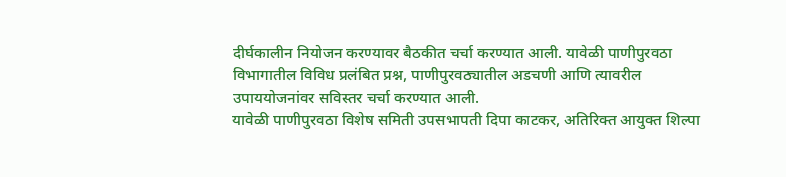दीर्घकालीन नियोजन करण्यावर बैठकीत चर्चा करण्यात आली. यावेळी पाणीपुरवठा विभागातील विविध प्रलंबित प्रश्न, पाणीपुरवठ्यातील अडचणी आणि त्यावरील उपाययोजनांवर सविस्तर चर्चा करण्यात आली.
यावेळी पाणीपुरवठा विशेष समिती उपसभापती दिपा काटकर, अतिरिक्त आयुक्त शिल्पा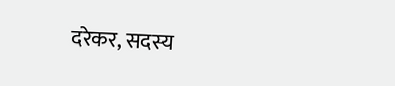दरेकर, सदस्य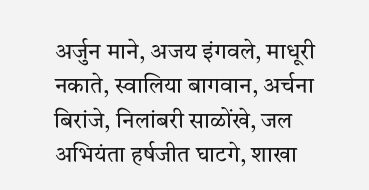अर्जुन माने, अजय इंगवले, माधूरी नकाते, स्वालिया बागवान, अर्चना बिरांजे, निलांबरी साळोंखे, जल अभियंता हर्षजीत घाटगे, शाखा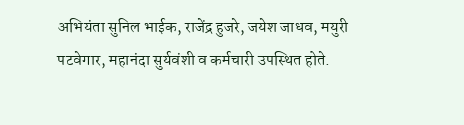अभियंता सुनिल भाईक, राजेंद्र हुजरे, जयेश जाधव, मयुरी पटवेगार, महानंदा सुर्यवंशी व कर्मचारी उपस्थित होते.